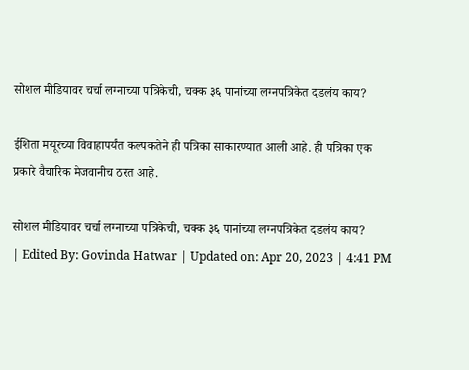सोशल मीडियावर चर्चा लग्नाच्या पत्रिकेची, चक्क ३६ पानांच्या लग्नपत्रिकेत दडलंय काय?

ईशिता मयूरच्या विवाहापर्यंत कल्पकतेने ही पत्रिका साकारण्यात आली आहे. ही पत्रिका एक प्रकारे वैचारिक मेजवानीच ठरत आहे.

सोशल मीडियावर चर्चा लग्नाच्या पत्रिकेची, चक्क ३६ पानांच्या लग्नपत्रिकेत दडलंय काय?
| Edited By: Govinda Hatwar | Updated on: Apr 20, 2023 | 4:41 PM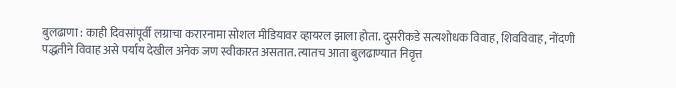बुलढाणा : काही दिवसांपूर्वी लग्राचा करारनामा सोशल मीडियावर व्हायरल झाला होता. दुसरीकडे सत्यशोधक विवाह, शिवविवाह, नोंदणी पद्धतीने विवाह असे पर्याय देखील अनेक जण स्वीकारत असतात. त्यातच आता बुलढाण्यात निवृत्त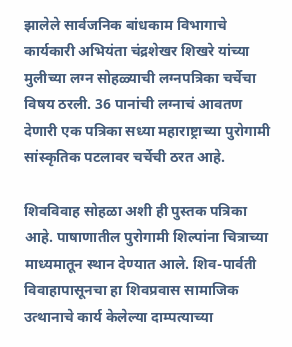झालेले सार्वजनिक बांधकाम विभागाचे कार्यकारी अभियंता चंद्रशेखर शिखरे यांच्या मुलीच्या लग्न सोहळ्याची लग्नपत्रिका चर्चेचा विषय ठरली. 36 पानांची लग्नाचं आवतण देणारी एक पत्रिका सध्या महाराष्ट्राच्या पुरोगामी सांस्कृतिक पटलावर चर्चेची ठरत आहे.

शिवविवाह सोहळा अशी ही पुस्तक पत्रिका आहे. पाषाणातील पुरोगामी शिल्पांना चित्राच्या माध्यमातून स्थान देण्यात आले. शिव-पार्वती विवाहापासूनचा हा शिवप्रवास सामाजिक उत्थानाचे कार्य केलेल्या दाम्पत्याच्या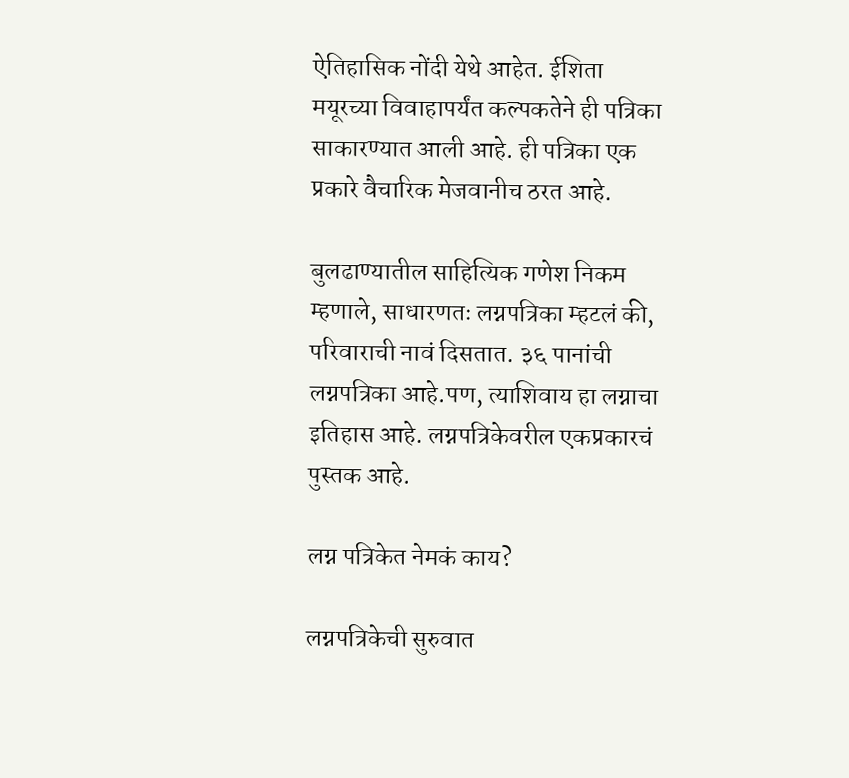ऐतिहासिक नोंदी येथे आहेत. ईशिता मयूरच्या विवाहापर्यंत कल्पकतेने ही पत्रिका साकारण्यात आली आहे. ही पत्रिका एक प्रकारे वैचारिक मेजवानीच ठरत आहे.

बुलढाण्यातील साहित्यिक गणेश निकम म्हणाले, साधारणतः लग्नपत्रिका म्हटलं की, परिवाराची नावं दिसतात. ३६ पानांची लग्नपत्रिका आहे.पण, त्याशिवाय हा लग्नाचा इतिहास आहे. लग्नपत्रिकेवरील एकप्रकारचं पुस्तक आहे.

लग्न पत्रिकेत नेमकं काय?

लग्नपत्रिकेची सुरुवात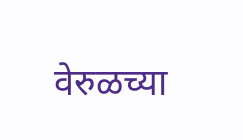वेरुळच्या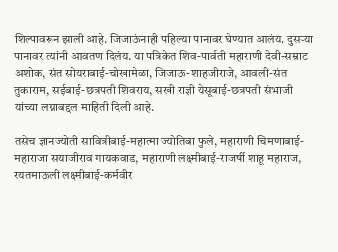शिल्पावरून झाली आहे. जिजाऊंनाही पहिल्या पानावर घेण्यात आलंय. दुसऱ्या पानावर त्यांनी आवतण दिलंय. या पत्रिकेत शिव-पार्वती महाराणी देवी-सम्राट अशोक, संत सोयराबाई-चोखामेळा, जिजाऊ-शाहजीराजे, आवली-संत तुकाराम, सईबाई-छत्रपती शिवराय, सखी राज्ञी येसूबाई-छत्रपती संभाजी यांच्या लग्नाबद्दल माहिती दिली आहे.

तसेच ज्ञानज्योती सावित्रीबाई-महात्मा ज्योतिबा फुले, महाराणी चिमणाबाई-महाराजा सयाजीराव गायकवाड, महाराणी लक्ष्मीबाई-राजर्षी शाहू महाराज, रयतमाऊली लक्ष्मीबाई-कर्मवीर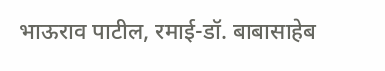भाऊराव पाटील, रमाई-डॉ. बाबासाहेब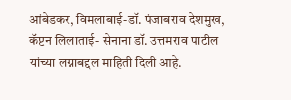आंबेडकर, विमलाबाई-डॉ. पंजाबराव देशमुख, कॅप्टन लिलाताई- सेनाना डॉ. उत्तमराव पाटील यांच्या लग्नाबद्दल माहिती दिली आहे.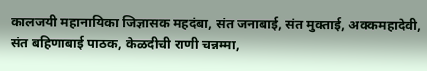कालजयी महानायिका जिज्ञासक महदंबा, संत जनाबाई, संत मुक्ताई, अक्कमहादेवी, संत बहिणाबाई पाठक, केळदीची राणी चन्नम्मा,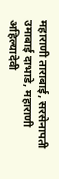महाराणी ताराबाई, सरसेनापती उमाबाई दाभाडे, महाराणी अहिल्यादेवी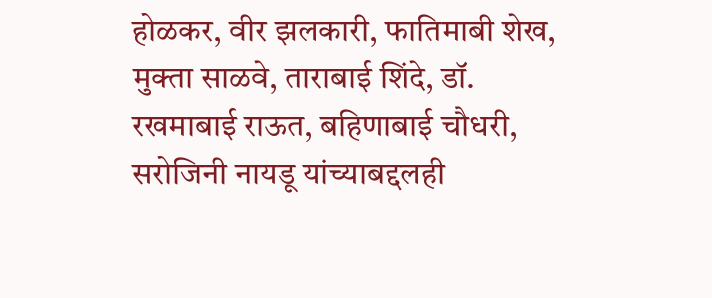होळकर, वीर झलकारी, फातिमाबी शेख, मुक्ता साळवे, ताराबाई शिंदे, डॉ. रखमाबाई राऊत, बहिणाबाई चौधरी, सरोजिनी नायडू यांच्याबद्दलही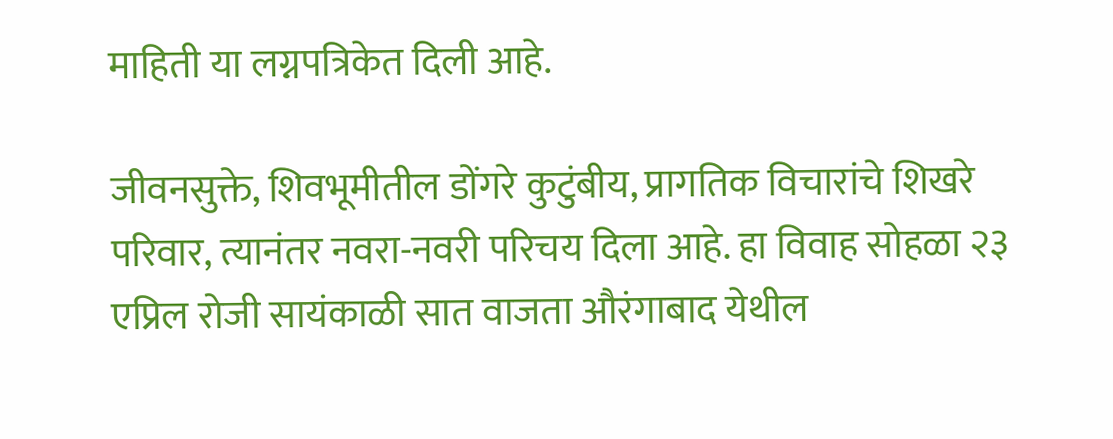माहिती या लग्नपत्रिकेत दिली आहे.

जीवनसुक्ते, शिवभूमीतील डोंगरे कुटुंबीय, प्रागतिक विचारांचे शिखरे परिवार, त्यानंतर नवरा-नवरी परिचय दिला आहे. हा विवाह सोहळा २३ एप्रिल रोजी सायंकाळी सात वाजता औरंगाबाद येथील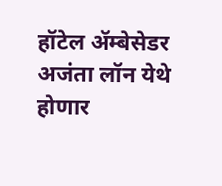हॉटेल ॲम्बेसेडर अजंता लॉन येथे होणार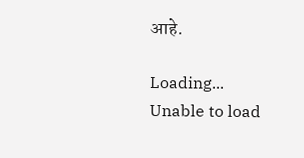आहे.

Loading...
Unable to load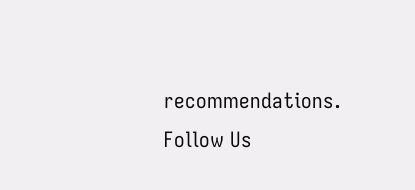recommendations.
Follow Us